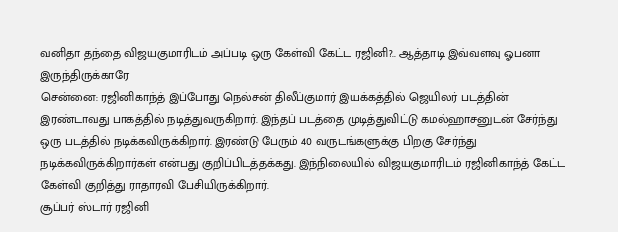வனிதா தந்தை விஜயகுமாரிடம் அப்படி ஒரு கேள்வி கேட்ட ரஜினி?.. ஆத்தாடி இவ்வளவு ஓபனா இருந்திருக்காரே
சென்னை: ரஜினிகாந்த் இப்போது நெல்சன் திலீப்குமார் இயக்கத்தில் ஜெயிலர் படத்தின் இரண்டாவது பாகத்தில் நடித்துவருகிறார். இந்தப் படத்தை முடித்துவிட்டு கமல்ஹாசனுடன் சேர்ந்து ஒரு படத்தில் நடிக்கவிருக்கிறார். இரண்டு பேரும் 40 வருடங்களுக்கு பிறகு சேர்ந்து நடிக்கவிருக்கிறார்கள் என்பது குறிப்பிடத்தக்கது. இந்நிலையில் விஜயகுமாரிடம் ரஜினிகாந்த் கேட்ட கேள்வி குறித்து ராதாரவி பேசியிருக்கிறார்.
சூப்பர் ஸ்டார் ரஜினி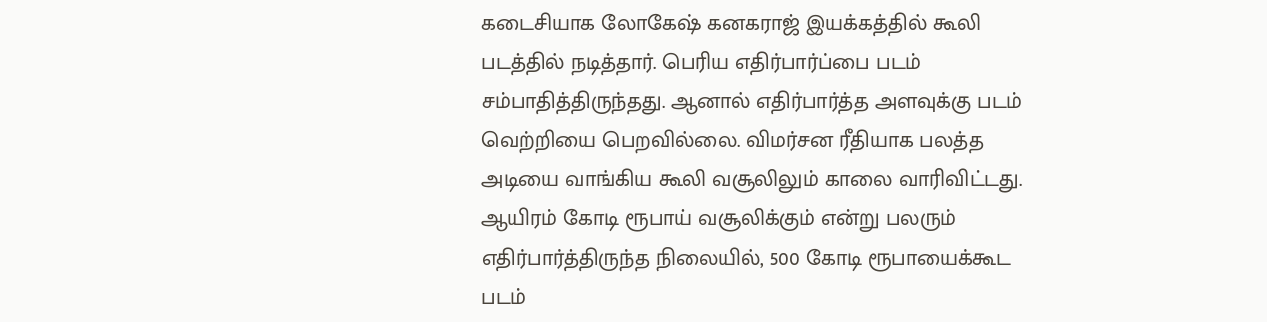கடைசியாக லோகேஷ் கனகராஜ் இயக்கத்தில் கூலி படத்தில் நடித்தார். பெரிய எதிர்பார்ப்பை படம் சம்பாதித்திருந்தது. ஆனால் எதிர்பார்த்த அளவுக்கு படம் வெற்றியை பெறவில்லை. விமர்சன ரீதியாக பலத்த அடியை வாங்கிய கூலி வசூலிலும் காலை வாரிவிட்டது. ஆயிரம் கோடி ரூபாய் வசூலிக்கும் என்று பலரும் எதிர்பார்த்திருந்த நிலையில், 500 கோடி ரூபாயைக்கூட படம்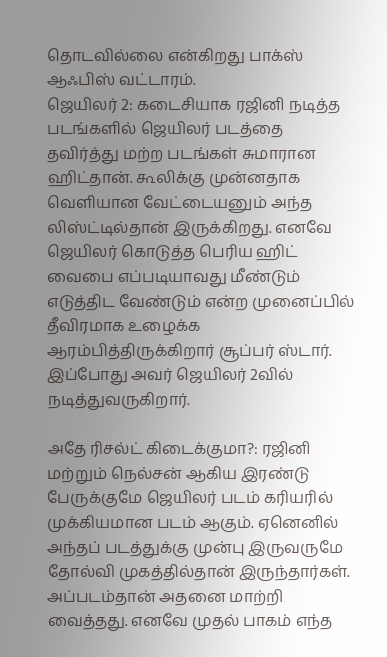தொடவில்லை என்கிறது பாக்ஸ் ஆஃபிஸ் வட்டாரம்.
ஜெயிலர் 2: கடைசியாக ரஜினி நடித்த படங்களில் ஜெயிலர் படத்தை தவிர்த்து மற்ற படங்கள் சுமாரான ஹிட்தான். கூலிக்கு முன்னதாக வெளியான வேட்டையனும் அந்த லிஸ்ட்டில்தான் இருக்கிறது. எனவே ஜெயிலர் கொடுத்த பெரிய ஹிட் வைபை எப்படியாவது மீண்டும் எடுத்திட வேண்டும் என்ற முனைப்பில் தீவிரமாக உழைக்க ஆரம்பித்திருக்கிறார் சூப்பர் ஸ்டார். இப்போது அவர் ஜெயிலர் 2வில் நடித்துவருகிறார்.

அதே ரிசல்ட் கிடைக்குமா?: ரஜினி மற்றும் நெல்சன் ஆகிய இரண்டு பேருக்குமே ஜெயிலர் படம் கரியரில் முக்கியமான படம் ஆகும். ஏனெனில் அந்தப் படத்துக்கு முன்பு இருவருமே தோல்வி முகத்தில்தான் இருந்தார்கள். அப்படம்தான் அதனை மாற்றி வைத்தது. எனவே முதல் பாகம் எந்த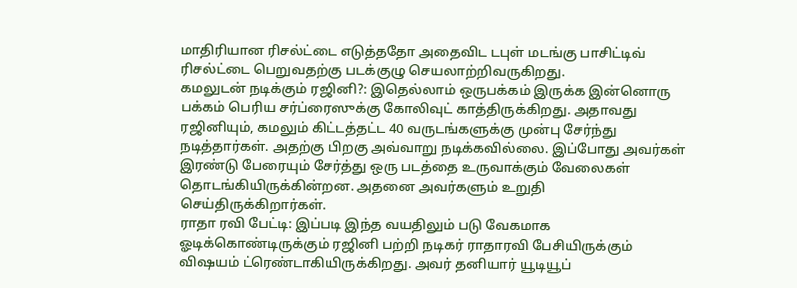மாதிரியான ரிசல்ட்டை எடுத்ததோ அதைவிட டபுள் மடங்கு பாசிட்டிவ் ரிசல்ட்டை பெறுவதற்கு படக்குழு செயலாற்றிவருகிறது.
கமலுடன் நடிக்கும் ரஜினி?: இதெல்லாம் ஒருபக்கம் இருக்க இன்னொரு பக்கம் பெரிய சர்ப்ரைஸுக்கு கோலிவுட் காத்திருக்கிறது. அதாவது ரஜினியும், கமலும் கிட்டத்தட்ட 40 வருடங்களுக்கு முன்பு சேர்ந்து நடித்தார்கள். அதற்கு பிறகு அவ்வாறு நடிக்கவில்லை. இப்போது அவர்கள் இரண்டு பேரையும் சேர்த்து ஒரு படத்தை உருவாக்கும் வேலைகள் தொடங்கியிருக்கின்றன. அதனை அவர்களும் உறுதி செய்திருக்கிறார்கள்.
ராதா ரவி பேட்டி: இப்படி இந்த வயதிலும் படு வேகமாக ஓடிக்கொண்டிருக்கும் ரஜினி பற்றி நடிகர் ராதாரவி பேசியிருக்கும் விஷயம் ட்ரெண்டாகியிருக்கிறது. அவர் தனியார் யூடியூப்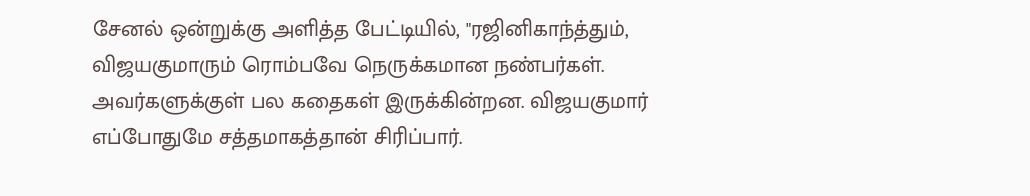சேனல் ஒன்றுக்கு அளித்த பேட்டியில், "ரஜினிகாந்த்தும், விஜயகுமாரும் ரொம்பவே நெருக்கமான நண்பர்கள். அவர்களுக்குள் பல கதைகள் இருக்கின்றன. விஜயகுமார் எப்போதுமே சத்தமாகத்தான் சிரிப்பார்.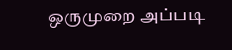ஒருமுறை அப்படி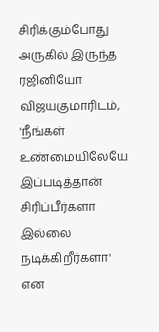சிரிக்கும்போது அருகில் இருந்த ரஜினியோ விஜயகுமாரிடம், 'நீங்கள் உண்மையிலேயே இப்படித்தான் சிரிப்பீர்களா இல்லை நடிக்கிறீர்களா' என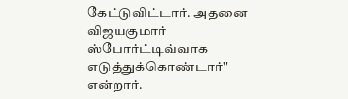கேட்டுவிட்டார். அதனை விஜயகுமார் ஸ்போர்ட்டிவ்வாக எடுத்துக்கொண்டார்" என்றார்.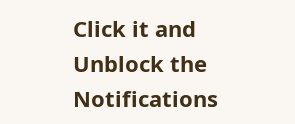Click it and Unblock the Notifications